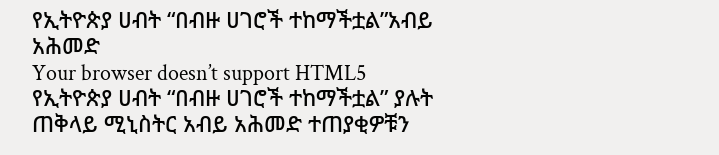የኢትዮጵያ ሀብት “በብዙ ሀገሮች ተከማችቷል”አብይ አሕመድ
Your browser doesn’t support HTML5
የኢትዮጵያ ሀብት “በብዙ ሀገሮች ተከማችቷል” ያሉት ጠቅላይ ሚኒስትር አብይ አሕመድ ተጠያቂዎቹን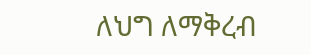ለህግ ለማቅረብ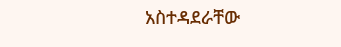አስተዳደራቸው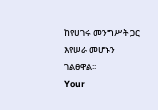ከየሀገሩ መንግሥት ጋር እየሠራ መሆኑን ገልፀዋል፡፡
Your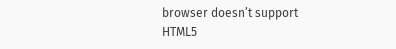browser doesn’t support HTML5